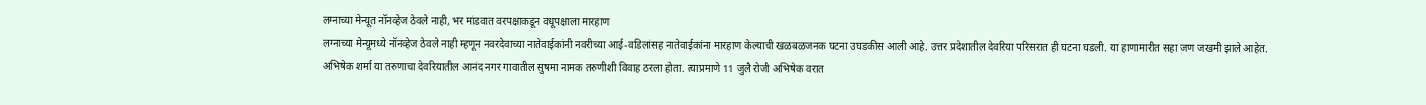लग्नाच्या मेन्यूत नॉनव्हेज ठेवले नाही, भर मांडवात वरपक्षाकडून वधूपक्षाला मारहाण
लग्नाच्या मेन्यूमध्ये नॉनव्हेज ठेवले नाही म्हणून नवरदेवाच्या नातेवाईकांनी नवरीच्या आई-वडिलांसह नातेवाईकांना मारहाण केल्याची खळबळजनक घटना उघडकीस आली आहे. उत्तर प्रदेशातील देवरिया परिसरात ही घटना घडली. या हाणामारीत सहा जण जखमी झाले आहेत.
अभिषेक शर्मा या तरुणाचा देवरियातील आनंद नगर गावातील सुषमा नामक तरुणीशी विवाह ठरला होता. त्याप्रमाणे 11 जुलै रोजी अभिषेक वरात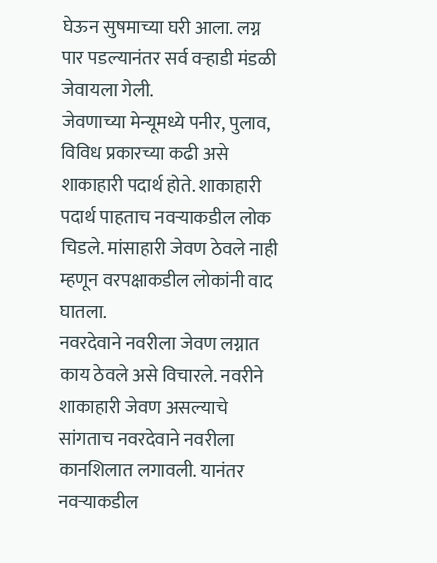घेऊन सुषमाच्या घरी आला. लग्न पार पडल्यानंतर सर्व वऱ्हाडी मंडळी जेवायला गेली.
जेवणाच्या मेन्यूमध्ये पनीर, पुलाव, विविध प्रकारच्या कढी असे शाकाहारी पदार्थ होते. शाकाहारी पदार्थ पाहताच नवऱ्याकडील लोक चिडले. मांसाहारी जेवण ठेवले नाही म्हणून वरपक्षाकडील लोकांनी वाद घातला.
नवरदेवाने नवरीला जेवण लग्नात काय ठेवले असे विचारले. नवरीने शाकाहारी जेवण असल्याचे सांगताच नवरदेवाने नवरीला कानशिलात लगावली. यानंतर नवऱ्याकडील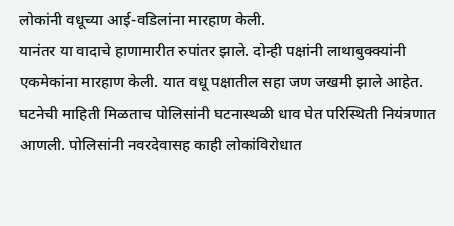लोकांनी वधूच्या आई-वडिलांना मारहाण केली.
यानंतर या वादाचे हाणामारीत रुपांतर झाले. दोन्ही पक्षांनी लाथाबुक्क्यांनी एकमेकांना मारहाण केली. यात वधू पक्षातील सहा जण जखमी झाले आहेत. घटनेची माहिती मिळताच पोलिसांनी घटनास्थळी धाव घेत परिस्थिती नियंत्रणात आणली. पोलिसांनी नवरदेवासह काही लोकांविरोधात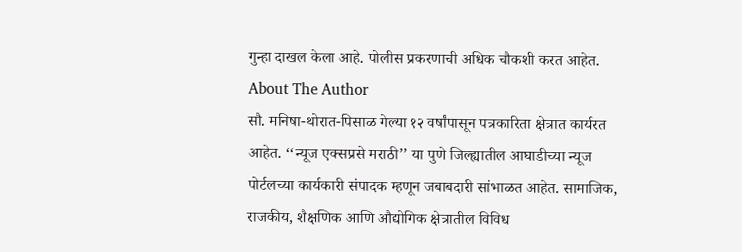गुन्हा दाखल केला आहे. पोलीस प्रकरणाची अधिक चौकशी करत आहेत.
About The Author
सौ. मनिषा-थोरात-पिसाळ गेल्या १२ वर्षांपासून पत्रकारिता क्षेत्रात कार्यरत आहेत. ‘‘न्यूज एक्सप्रसे मराठी’’ या पुणे जिल्ह्यातील आघाडीच्या न्यूज पोर्टलच्या कार्यकारी संपादक म्हणून जबाबदारी सांभाळत आहेत. सामाजिक, राजकीय, शैक्षणिक आणि औद्योगिक क्षेत्रातील विविध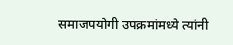समाजपयोगी उपक्रमांमध्ये त्यांनी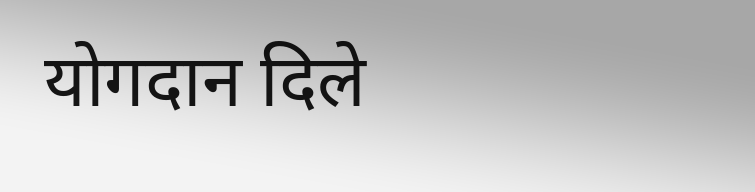योगदान दिले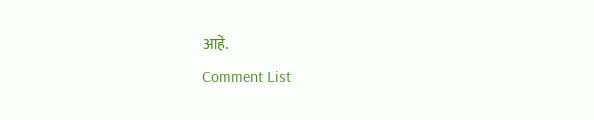आहे.
Comment List